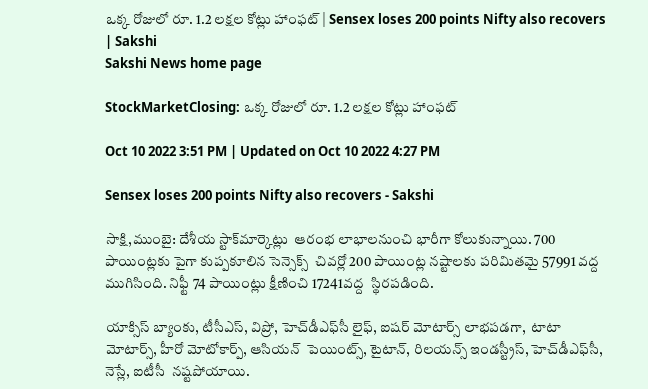ఒక్క రోజులో రూ. 1.2 లక్షల కోట్లు హాంఫట్‌ | Sensex loses 200 points Nifty also recovers | Sakshi
Sakshi News home page

StockMarketClosing: ఒక్క రోజులో రూ. 1.2 లక్షల కోట్లు హాంఫట్‌

Oct 10 2022 3:51 PM | Updated on Oct 10 2022 4:27 PM

Sensex loses 200 points Nifty also recovers - Sakshi

సాక్షి,ముంబై: దేశీయ స్టాక్‌మార్కెట్లు  ఆరంభ లాభాలనుంచి భారీగా కోలుకున్నాయి. 700 పాయింట్లకు పైగా కుప్పకూలిన సెన్సెక్స్‌  చివర్లో 200 పాయింట్ల నష్టాలకు పరిమితమై 57991 వద్ద ముగిసింది. నిఫ్టీ 74 పాయింట్లు క్షీణించి 17241వద్ద  స్థిరపడింది.

యాక్సిస్‌ బ్యాంకు, టీసీఎస్‌, విప్రో, హెచ్‌డీఎఫ్‌సీ లైఫ్‌, ఐషర్‌ మోటార్స్‌ లాభపడగా,  టాటా మోటార్స్‌, హీరో మోటోకార్ప్‌, ఆసియన్‌  పెయింట్స్‌, టైటాన్, రిలయన్స్ ఇండస్ట్రీస్, హెచ్‌డీఎఫ్‌సీ, నెస్లే, ఐటీసీ  నష్టపోయాయి.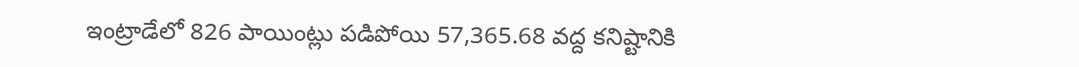ఇంట్రాడేలో 826 పాయింట్లు పడిపోయి 57,365.68 వద్ద కనిష్టానికి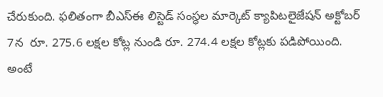చేరుకుంది. ఫలితంగా బీఎస్‌ఈ లిస్టెడ్ సంస్థల మార్కెట్ క్యాపిటలైజేషన్ అక్టోబర్ 7న  రూ. 275.6 లక్షల కోట్ల నుండి రూ. 274.4 లక్షల కోట్లకు పడిపోయింది. అంటే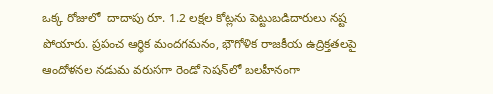ఒక్క రోజులో  దాదాపు రూ. 1.2 లక్షల కోట్లను పెట్టుబడిదారులు నష్ట పోయారు. ప్రపంచ ఆర్థిక మందగమనం, భౌగోళిక రాజకీయ ఉద్రిక్తతలపై ఆందోళనల నడుమ వరుసగా రెండో సెషన్‌లో బలహీనంగా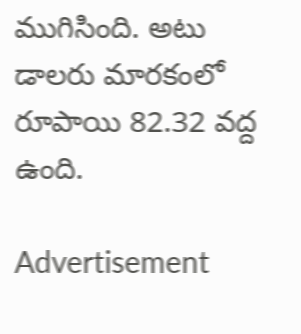ముగిసింది. అటు డాలరు మారకంలో రూపాయి 82.32 వద్ద ఉంది.

Advertisement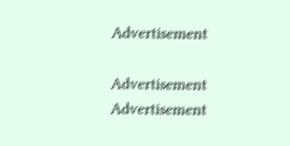Advertisement

Advertisement
Advertisement